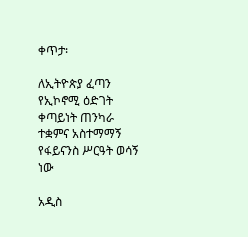ቀጥታ፡

ለኢትዮጵያ ፈጣን የኢኮኖሚ ዕድገት ቀጣይነት ጠንካራ ተቋምና አስተማማኝ የፋይናንስ ሥርዓት ወሳኝ ነው

አዲስ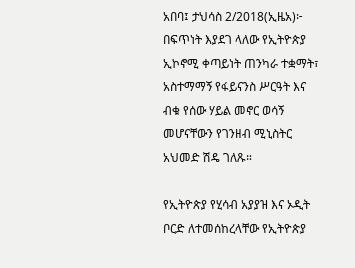አበባ፤ ታህሳስ 2/2018(ኢዜአ)፦ በፍጥነት እያደገ ላለው የኢትዮጵያ ኢኮኖሚ ቀጣይነት ጠንካራ ተቋማት፣ አስተማማኝ የፋይናንስ ሥርዓት እና ብቁ የሰው ሃይል መኖር ወሳኝ መሆናቸውን የገንዘብ ሚኒስትር አህመድ ሽዴ ገለጹ።

የኢትዮጵያ የሂሳብ አያያዝ እና ኦዲት ቦርድ ለተመሰከረላቸው የኢትዮጵያ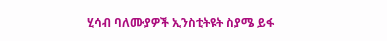ሂሳብ ባለሙያዎች ኢንስቲትዩት ስያሜ ይፋ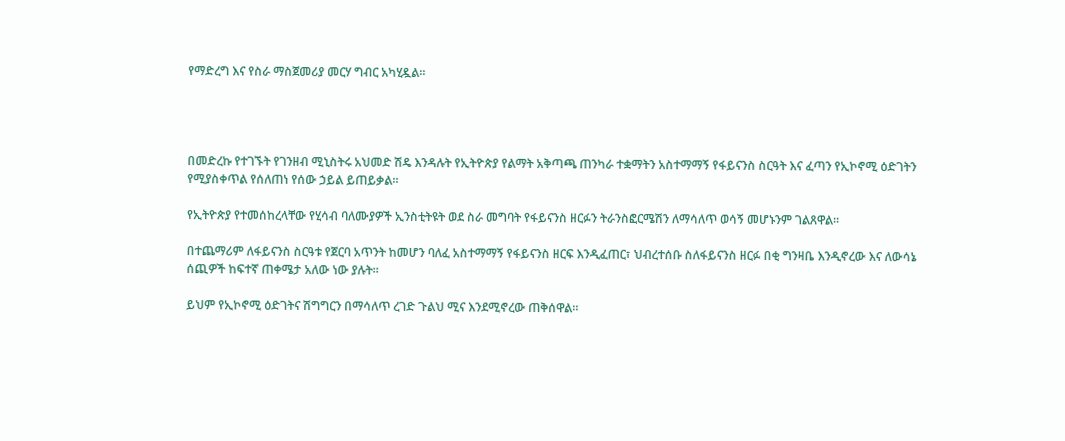የማድረግ እና የስራ ማስጀመሪያ መርሃ ግብር አካሂዷል።




በመድረኩ የተገኙት የገንዘብ ሚኒስትሩ አህመድ ሽዴ እንዳሉት የኢትዮጵያ የልማት አቅጣጫ ጠንካራ ተቋማትን አስተማማኝ የፋይናንስ ስርዓት እና ፈጣን የኢኮኖሚ ዕድገትን የሚያስቀጥል የሰለጠነ የሰው ኃይል ይጠይቃል።

የኢትዮጵያ የተመሰከረላቸው የሂሳብ ባለሙያዎች ኢንስቲትዩት ወደ ስራ መግባት የፋይናንስ ዘርፉን ትራንስፎርሜሽን ለማሳለጥ ወሳኝ መሆኑንም ገልጸዋል።

በተጨማሪም ለፋይናንስ ስርዓቱ የጀርባ አጥንት ከመሆን ባለፈ አስተማማኝ የፋይናንስ ዘርፍ እንዲፈጠር፣ ህብረተሰቡ ስለፋይናንስ ዘርፉ በቂ ግንዛቤ እንዲኖረው እና ለውሳኔ ሰጪዎች ከፍተኛ ጠቀሜታ አለው ነው ያሉት።

ይህም የኢኮኖሚ ዕድገትና ሽግግርን በማሳለጥ ረገድ ጉልህ ሚና እንደሚኖረው ጠቅሰዋል።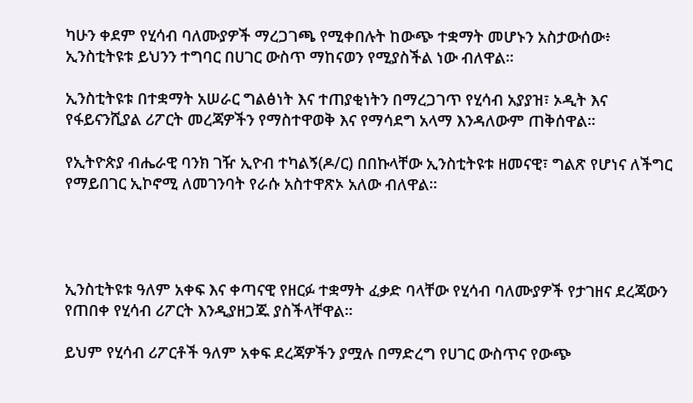ካሁን ቀደም የሂሳብ ባለሙያዎች ማረጋገጫ የሚቀበሉት ከውጭ ተቋማት መሆኑን አስታውሰው፥ ኢንስቲትዩቱ ይህንን ተግባር በሀገር ውስጥ ማከናወን የሚያስችል ነው ብለዋል።

ኢንስቲትዩቱ በተቋማት አሠራር ግልፅነት እና ተጠያቂነትን በማረጋገጥ የሂሳብ አያያዝ፣ ኦዲት እና የፋይናንሺያል ሪፖርት መረጃዎችን የማስተዋወቅ እና የማሳደግ አላማ እንዳለውም ጠቅሰዋል።

የኢትዮጵያ ብሔራዊ ባንክ ገዥ ኢዮብ ተካልኝ(ዶ/ር) በበኩላቸው ኢንስቲትዩቱ ዘመናዊ፣ ግልጽ የሆነና ለችግር የማይበገር ኢኮኖሚ ለመገንባት የራሱ አስተዋጽኦ አለው ብለዋል።




ኢንስቲትዩቱ ዓለም አቀፍ እና ቀጣናዊ የዘርፉ ተቋማት ፈቃድ ባላቸው የሂሳብ ባለሙያዎች የታገዘና ደረጃውን የጠበቀ የሂሳብ ሪፖርት እንዲያዘጋጁ ያስችላቸዋል።

ይህም የሂሳብ ሪፖርቶች ዓለም አቀፍ ደረጃዎችን ያሟሉ በማድረግ የሀገር ውስጥና የውጭ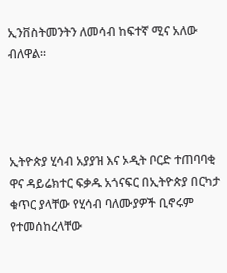ኢንቨስትመንትን ለመሳብ ከፍተኛ ሚና አለው ብለዋል።




ኢትዮጵያ ሂሳብ አያያዝ እና ኦዲት ቦርድ ተጠባባቂ ዋና ዳይሬክተር ፍቃዱ አጎናፍር በኢትዮጵያ በርካታ ቁጥር ያላቸው የሂሳብ ባለሙያዎች ቢኖሩም የተመሰከረላቸው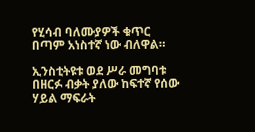የሂሳብ ባለሙያዎች ቁጥር በጣም አነስተኛ ነው ብለዋል።

ኢንስቲትዩቱ ወደ ሥራ መግባቱ በዘርፉ ብቃት ያለው ከፍተኛ የሰው ሃይል ማፍራት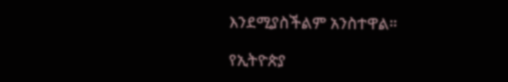እንደሚያስችልም አንስተዋል።

የኢትዮጵያ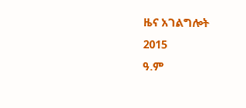ዜና አገልግሎት
2015
ዓ.ም